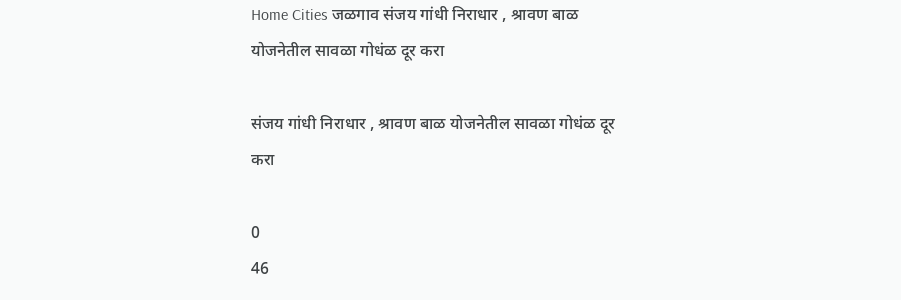Home Cities जळगाव संजय गांधी निराधार , श्रावण बाळ योजनेतील सावळा गोधंळ दूर करा

संजय गांधी निराधार , श्रावण बाळ योजनेतील सावळा गोधंळ दूर करा

0
46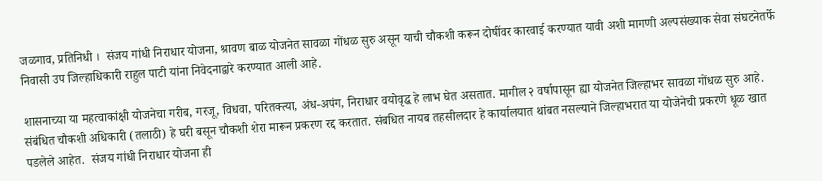जळगाव, प्रतिनिधी ।  संजय गांधी निराधार योजना, श्रावण बाळ योजनेत सावळा गोंधळ सुरु असून याची चौकशी करून दोषींवर कारवाई करण्यात यावी अशी मागणी अल्पसंख्याक सेवा संघटनेतर्फे निवासी उप जिल्हाधिकारी राहुल पाटी यांना निवेदनाद्वारे करण्यात आली आहे.

शासनाच्या या महत्वाकांक्षी योजनेचा गरीब, गरजू, विधवा, परितक्त्या, अंध-अपंग, निराधार वयोवृद्ध हे लाभ घेत असतात. मागील २ वर्षापासून ह्या योजनेत जिल्हाभर सावळा गोंधळ सुरु आहे. संबंधित चौकशी अधिकारी (तलाठी) हे घरी बसून चौकशी शेरा मारून प्रकरण रद्द करतात. संबधित नायब तहसीलदार हे कार्यालयात थांबत नसल्याने जिल्हाभरात या योजेनेची प्रकरणे धूळ खात पडलेले आहेत.  संजय गांधी निराधार योजना ही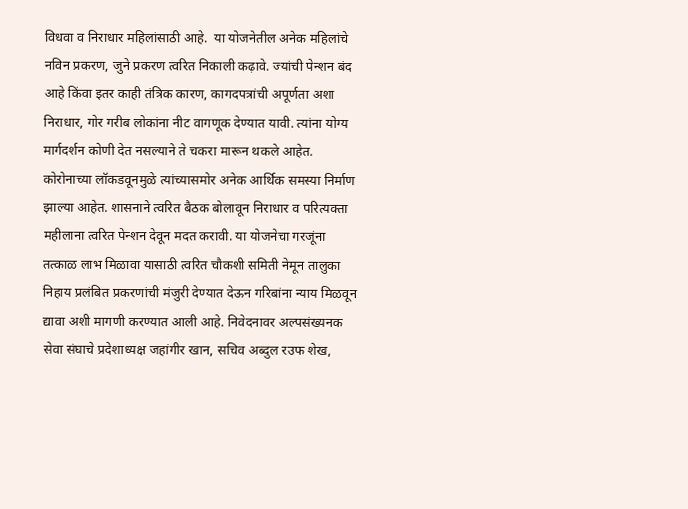विधवा व निराधार महिलांसाठी आहे.  या योजनेतील अनेक महिलांचे नविन प्रकरण, जुने प्रकरण त्वरित निकाली कढ़ावे. ज्यांची पेन्शन बंद आहे किंवा इतर काही तंत्रिक कारण, कागदपत्रांची अपूर्णता अशा निराधार, गोर गरीब लोकांना नीट वागणूक देण्यात यावी. त्यांना योग्य मार्गदर्शन कोणी देत नसल्याने ते चकरा मारून थकले आहेत. कोरोनाच्या लॉकडवूनमुळे त्यांच्यासमोर अनेक आर्थिक समस्या निर्माण झाल्या आहेत. शासनाने त्वरित बैठक बोलावून निराधार व परित्यक्ता महीलाना त्वरित पेन्शन देवून मदत करावी. या योजनेचा गरजूंना तत्काळ लाभ मिळावा यासाठी त्वरित चौकशी समिती नेमून तालुका निहाय प्रलंबित प्रकरणांची मंजुरी देण्यात देऊन गरिबांना न्याय मिळवून द्यावा अशी मागणी करण्यात आली आहे. निवेदनावर अल्पसंख्यनक सेवा संघाचे प्रदेशाध्यक्ष जहांगीर खान, सचिव अब्दुल रउफ शेख,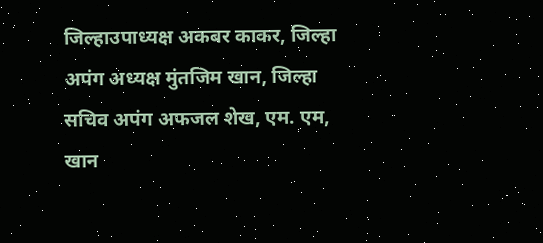जिल्हाउपाध्यक्ष अकबर काकर, जिल्हा अपंग अध्यक्ष मुंतजिम खान, जिल्हा सचिव अपंग अफजल शेख, एम. एम, खान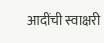आदींची स्वाक्षरी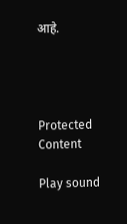आहे.




Protected Content

Play sound